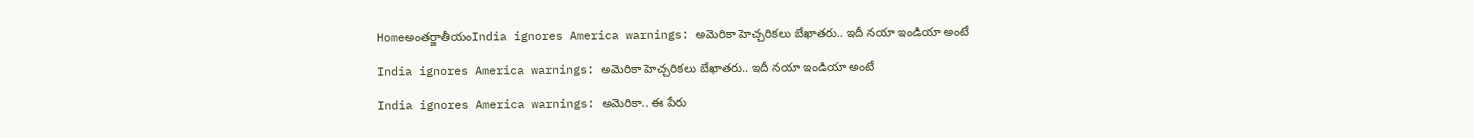Homeఅంతర్జాతీయంIndia ignores America warnings: అమెరికా హెచ్చరికలు బేఖాతరు.. ఇదీ నయా ఇండియా అంటే

India ignores America warnings: అమెరికా హెచ్చరికలు బేఖాతరు.. ఇదీ నయా ఇండియా అంటే

India ignores America warnings: అమెరికా.. ఈ పేరు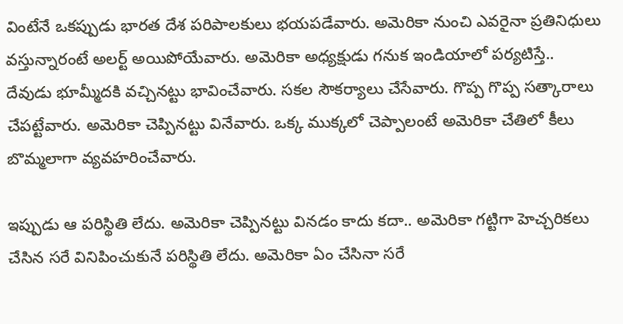వింటేనే ఒకప్పుడు భారత దేశ పరిపాలకులు భయపడేవారు. అమెరికా నుంచి ఎవరైనా ప్రతినిధులు వస్తున్నారంటే అలర్ట్ అయిపోయేవారు. అమెరికా అధ్యక్షుడు గనుక ఇండియాలో పర్యటిస్తే.. దేవుడు భూమ్మీదకి వచ్చినట్టు భావించేవారు. సకల సౌకర్యాలు చేసేవారు. గొప్ప గొప్ప సత్కారాలు చేపట్టేవారు. అమెరికా చెప్పినట్టు వినేవారు. ఒక్క ముక్కలో చెప్పాలంటే అమెరికా చేతిలో కీలు బొమ్మలాగా వ్యవహరించేవారు.

ఇప్పుడు ఆ పరిస్థితి లేదు. అమెరికా చెప్పినట్టు వినడం కాదు కదా.. అమెరికా గట్టిగా హెచ్చరికలు చేసిన సరే వినిపించుకునే పరిస్థితి లేదు. అమెరికా ఏం చేసినా సరే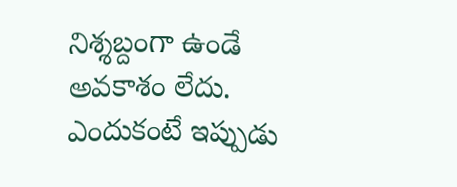నిశ్శబ్దంగా ఉండే అవకాశం లేదు. ఎందుకంటే ఇప్పుడు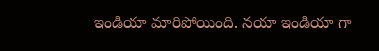ఇండియా మారిపోయింది. నయా ఇండియా గా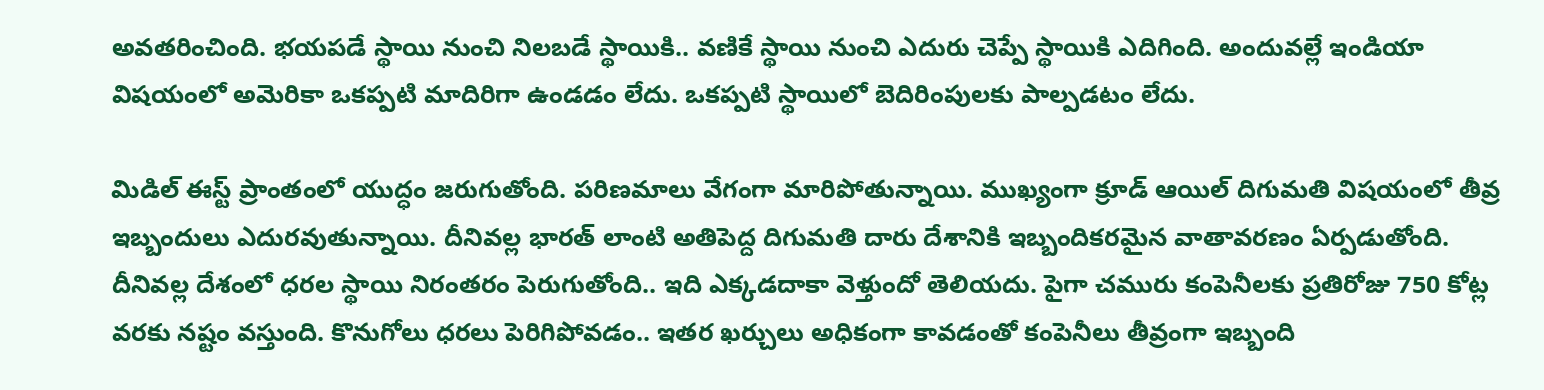అవతరించింది. భయపడే స్థాయి నుంచి నిలబడే స్థాయికి.. వణికే స్థాయి నుంచి ఎదురు చెప్పే స్థాయికి ఎదిగింది. అందువల్లే ఇండియా విషయంలో అమెరికా ఒకప్పటి మాదిరిగా ఉండడం లేదు. ఒకప్పటి స్థాయిలో బెదిరింపులకు పాల్పడటం లేదు.

మిడిల్ ఈస్ట్ ప్రాంతంలో యుద్ధం జరుగుతోంది. పరిణమాలు వేగంగా మారిపోతున్నాయి. ముఖ్యంగా క్రూడ్ ఆయిల్ దిగుమతి విషయంలో తీవ్ర ఇబ్బందులు ఎదురవుతున్నాయి. దీనివల్ల భారత్ లాంటి అతిపెద్ద దిగుమతి దారు దేశానికి ఇబ్బందికరమైన వాతావరణం ఏర్పడుతోంది. దీనివల్ల దేశంలో ధరల స్థాయి నిరంతరం పెరుగుతోంది.. ఇది ఎక్కడదాకా వెళ్తుందో తెలియదు. పైగా చమురు కంపెనీలకు ప్రతిరోజు 750 కోట్ల వరకు నష్టం వస్తుంది. కొనుగోలు ధరలు పెరిగిపోవడం.. ఇతర ఖర్చులు అధికంగా కావడంతో కంపెనీలు తీవ్రంగా ఇబ్బంది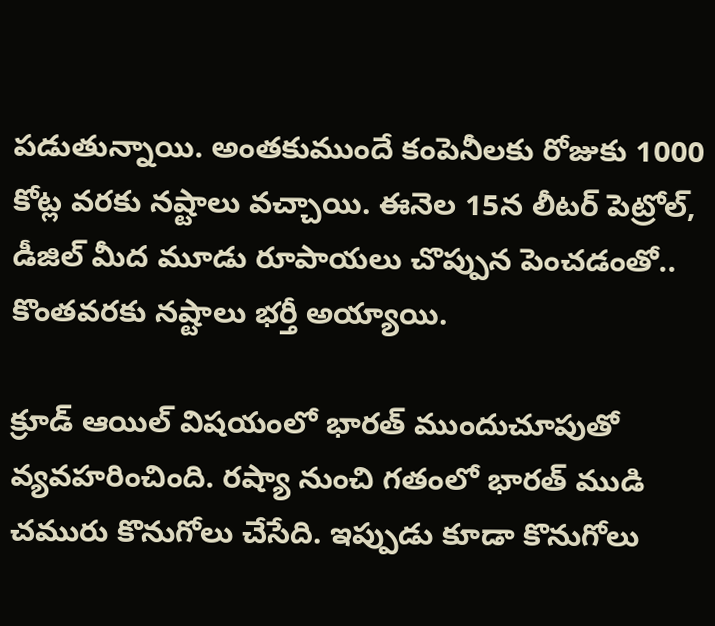పడుతున్నాయి. అంతకుముందే కంపెనీలకు రోజుకు 1000 కోట్ల వరకు నష్టాలు వచ్చాయి. ఈనెల 15న లీటర్ పెట్రోల్, డీజిల్ మీద మూడు రూపాయలు చొప్పున పెంచడంతో.. కొంతవరకు నష్టాలు భర్తీ అయ్యాయి.

క్రూడ్ ఆయిల్ విషయంలో భారత్ ముందుచూపుతో వ్యవహరించింది. రష్యా నుంచి గతంలో భారత్ ముడి చమురు కొనుగోలు చేసేది. ఇప్పుడు కూడా కొనుగోలు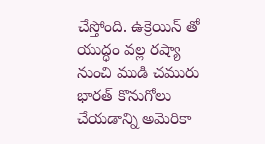చేస్తోంది. ఉక్రెయిన్ తో యుద్ధం వల్ల రష్యా నుంచి ముడి చమురు భారత్ కొనుగోలు చేయడాన్ని అమెరికా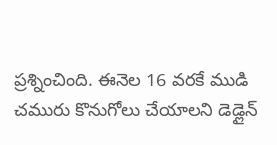ప్రశ్నించింది. ఈనెల 16 వరకే ముడి చమురు కొనుగోలు చేయాలని డెడ్లైన్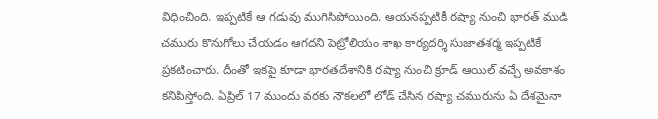విధించింది. ఇప్పటికే ఆ గడువు ముగిసిపోయింది. ఆయనప్పటికీ రష్యా నుంచి భారత్ ముడి చమురు కొనుగోలు చేయడం ఆగదని పెట్రోలియం శాఖ కార్యదర్శి సుజాతశర్మ ఇప్పటికే ప్రకటించారు. దీంతో ఇకపై కూడా భారతదేశానికి రష్యా నుంచి క్రూడ్ ఆయిల్ వచ్చే అవకాశం కనిపిస్తోంది. ఏప్రిల్ 17 ముందు వరకు నౌకలలో లోడ్ చేసిన రష్యా చమురును ఏ దేశమైనా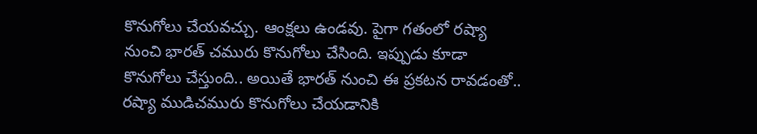కొనుగోలు చేయవచ్చు. ఆంక్షలు ఉండవు. పైగా గతంలో రష్యా నుంచి భారత్ చమురు కొనుగోలు చేసింది. ఇప్పుడు కూడా కొనుగోలు చేస్తుంది.. అయితే భారత్ నుంచి ఈ ప్రకటన రావడంతో.. రష్యా ముడిచమురు కొనుగోలు చేయడానికి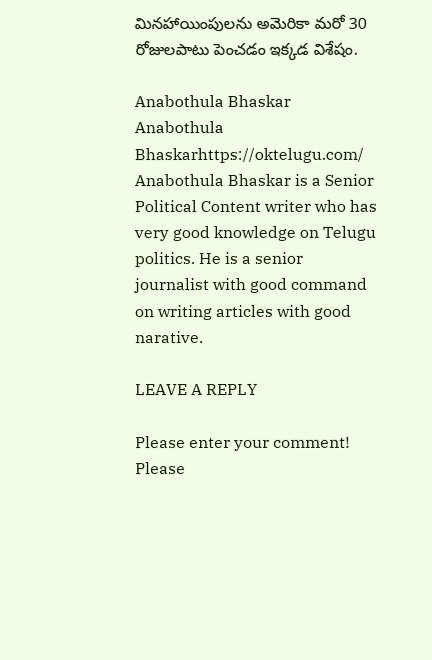మినహాయింపులను అమెరికా మరో 30 రోజులపాటు పెంచడం ఇక్కడ విశేషం.

Anabothula Bhaskar
Anabothula Bhaskarhttps://oktelugu.com/
Anabothula Bhaskar is a Senior Political Content writer who has very good knowledge on Telugu politics. He is a senior journalist with good command on writing articles with good narative.

LEAVE A REPLY

Please enter your comment!
Please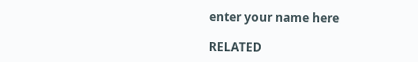enter your name here

RELATED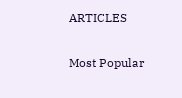ARTICLES

Most Popular